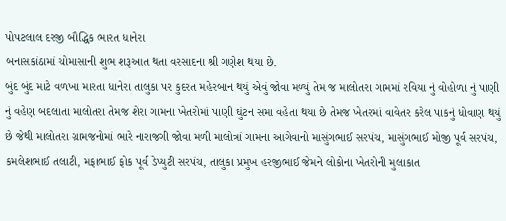પોપટલાલ દરજી બૌદ્ધિક ભારત ધાનેરા
બનાસકાંઠામાં ચોમાસાની શુભ શરૂઆત થતા વરસાદના શ્રી ગણેશ થયા છે.
બુંદ બુંદ માટે વળખા મારતા ધાનેરા તાલુકા પર કુદરત મહેરબાન થયું એવું જોવા મળ્યું તેમ જ માલોતરા ગામમાં રવિયા નું વોહોળા નું પાણી નું વહેણ બદલાતા માલોતરા તેમજ શેરા ગામના ખેતરોમાં પાણી ઘુંટન સમા વહેતા થયા છે તેમજ ખેતરમાં વાવેતર કરેલ પાકનું ધોવાણ થયું છે જેથી માલોતરા ગ્રામજનોમાં ભારે નારાજગી જોવા મળી માલોત્રાં ગામના આગેવાનો માસુંગભાઈ સરપંચ, માસુંગભાઈ મોજી પૂર્વ સરપંચ, કમલેશભાઈ તલાટી, મફાભાઈ ફોક પૂર્વ ડેપ્યુટી સરપંચ, તાલુકા પ્રમુખ હરજીભાઈ જેમને લોકોના ખેતરોની મુલાકાત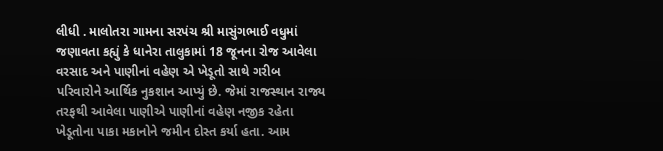લીધી . માલોતરા ગામના સરપંચ શ્રી માસુંગભાઈ વધુમાં જણાવતા કહ્યું કે ધાનેરા તાલુકામાં 18 જૂનના રોજ આવેલા વરસાદ અને પાણીનાં વહેણ એ ખેડૂતો સાથે ગરીબ પરિવારોને આર્થિક નુકશાન આપ્યું છે. જેમાં રાજસ્થાન રાજ્ય તરફથી આવેલા પાણીએ પાણીનાં વહેણ નજીક રહેતા ખેડૂતોના પાકા મકાનોને જમીન દોસ્ત કર્યા હતા. આમ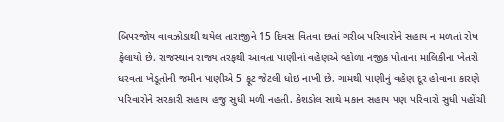બિપરજોય વાવઝોડાથી થયેલ તારાજીને 15 દિવસ વિતવા છતાં ગરીબ પરિવારોને સહાય ન મળતાં રોષ ફેલાયો છે. રાજસ્થાન રાજ્ય તરફથી આવતા પાણીનાં વહેણએ વ્હોળા નજીક પોતાના માલિકીના ખેતરો ધરવતા ખેડૂતોની જમીન પાણીએ 5 ફૂટ જેટલી ધોઇ નાખી છે. ગામથી પાણીનું વહેણ દૂર હોવાના કારણે પરિવારોને સરકારી સહાય હજુ સુધી મળી નહતી. કેશડોલ સાથે મકાન સહાય પણ પરિવારો સુધી પહોંચી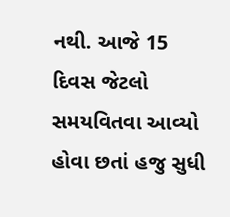નથી. આજે 15 દિવસ જેટલો સમયવિતવા આવ્યો હોવા છતાં હજુ સુધી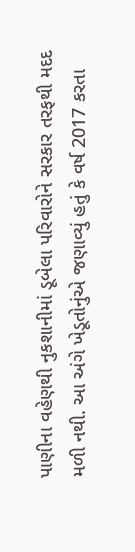પાણીના વહેણથી નુકશાનીમાં ડૂબેલા પરિવારોને સરકાર તરફથી મદદ મળી નથી. આ અંગે ખેડૂતોનુંએ જણાવ્યું હતું કે વર્ષ 2017 કરતા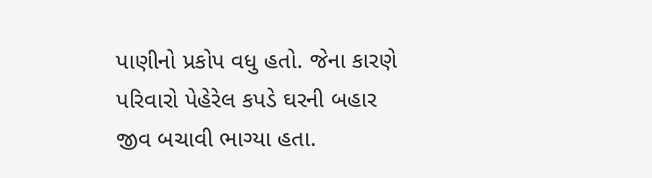પાણીનો પ્રકોપ વધુ હતો. જેના કારણે પરિવારો પેહેરેલ કપડે ઘરની બહાર જીવ બચાવી ભાગ્યા હતા.